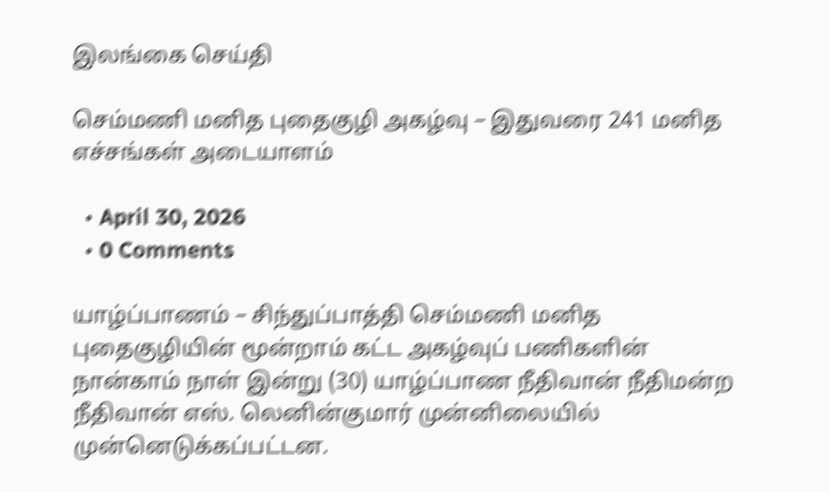இலங்கை செய்தி

செம்மணி மனித புதைகுழி அகழ்வு – இதுவரை 241 மனித எச்சங்கள் அடையாளம்

  • April 30, 2026
  • 0 Comments

யாழ்ப்பாணம் – சிந்துப்பாத்தி செம்மணி மனித புதைகுழியின் மூன்றாம் கட்ட அகழ்வுப் பணிகளின் நான்காம் நாள் இன்று (30) யாழ்ப்பாண நீதிவான் நீதிமன்ற நீதிவான் எஸ். லெனின்குமார் முன்னிலையில் முன்னெடுக்கப்பட்டன.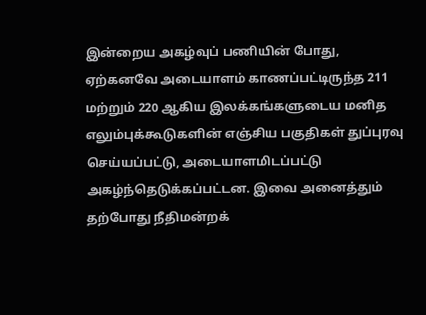இன்றைய அகழ்வுப் பணியின் போது, ஏற்கனவே அடையாளம் காணப்பட்டிருந்த 211 மற்றும் 220 ஆகிய இலக்கங்களுடைய மனித எலும்புக்கூடுகளின் எஞ்சிய பகுதிகள் துப்புரவு செய்யப்பட்டு, அடையாளமிடப்பட்டு அகழ்ந்தெடுக்கப்பட்டன. இவை அனைத்தும் தற்போது நீதிமன்றக்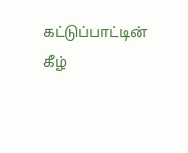கட்டுப்பாட்டின் கீழ்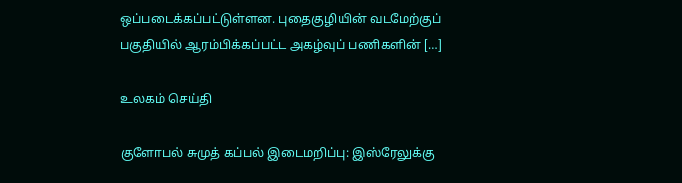ஒப்படைக்கப்பட்டுள்ளன. புதைகுழியின் வடமேற்குப் பகுதியில் ஆரம்பிக்கப்பட்ட அகழ்வுப் பணிகளின் […]

உலகம் செய்தி

குளோபல் சுமுத் கப்பல் இடைமறிப்பு: இஸ்ரேலுக்கு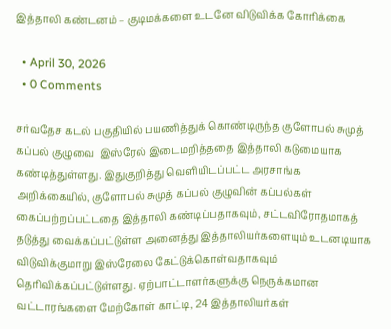இத்தாலி கண்டனம் – குடிமக்களை உடனே விடுவிக்க கோரிக்கை

  • April 30, 2026
  • 0 Comments

சர்வதேச கடல் பகுதியில் பயணித்துக் கொண்டிருந்த குளோபல் சுமுத் கப்பல் குழுவை  இஸ்ரேல் இடைமறித்ததை இத்தாலி கடுமையாக கண்டித்துள்ளது. இதுகுறித்து வெளியிடப்பட்ட அரசாங்க அறிக்கையில், குளோபல் சுமுத் கப்பல் குழுவின் கப்பல்கள் கைப்பற்றப்பட்டதை இத்தாலி கண்டிப்பதாகவும், சட்டவிரோதமாகத் தடுத்து வைக்கப்பட்டுள்ள அனைத்து இத்தாலியர்களையும் உடனடியாக விடுவிக்குமாறு இஸ்ரேலை கேட்டுக்கொள்வதாகவும் தெரிவிக்கப்பட்டுள்ளது. ஏற்பாட்டாளர்களுக்கு நெருக்கமான வட்டாரங்களை மேற்கோள் காட்டி, 24 இத்தாலியர்கள்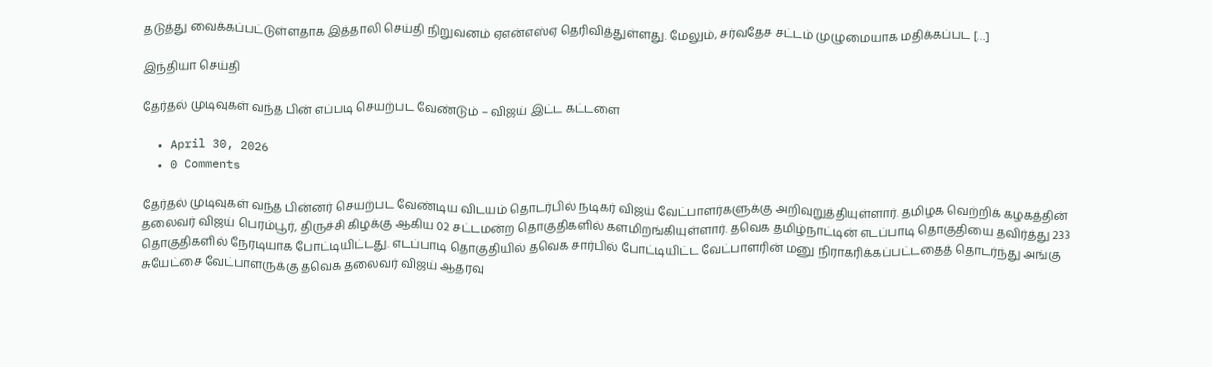தடுத்து வைக்கப்பட்டுள்ளதாக இத்தாலி செய்தி நிறுவனம் ஏஎன்எஸ்ஏ தெரிவித்துள்ளது. மேலும், சர்வதேச சட்டம் முழுமையாக மதிக்கப்பட […]

இந்தியா செய்தி

தேர்தல் முடிவுகள் வந்த பின் எப்படி செயற்பட வேண்டும் – விஜய் இட்ட கட்டளை

  • April 30, 2026
  • 0 Comments

தேர்தல் முடிவுகள் வந்த பின்னர் செயற்பட வேண்டிய விடயம் தொடர்பில் நடிகர் விஜய் வேட்பாளர்களுக்கு அறிவுறுத்தியுள்ளார். தமிழக வெற்றிக் கழகத்தின் தலைவர் விஜய் பெரம்பூர், திருச்சி கிழக்கு ஆகிய 02 சட்டமன்ற தொகுதிகளில் களமிறங்கியுள்ளார். தவெக தமிழ்நாட்டின் எடப்பாடி தொகுதியை தவிர்த்து 233 தொகுதிகளில் நேரடியாக போட்டியிட்டது. எடப்பாடி தொகுதியில் தவெக சார்பில் போட்டியிட்ட வேட்பாளரின் மனு நிராகரிக்கப்பட்டதைத் தொடர்ந்து அங்கு சுயேட்சை வேட்பாளருக்கு தவெக தலைவர் விஜய் ஆதரவு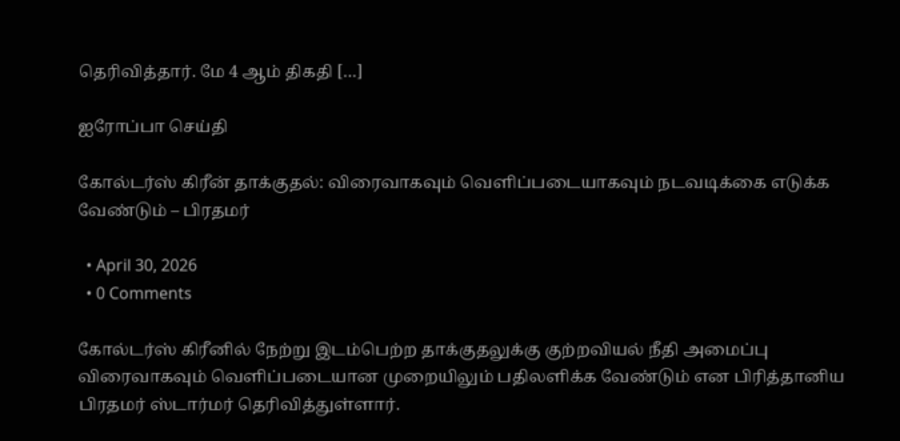தெரிவித்தார். மே 4 ஆம் திகதி […]

ஐரோப்பா செய்தி

கோல்டர்ஸ் கிரீன் தாக்குதல்: விரைவாகவும் வெளிப்படையாகவும் நடவடிக்கை எடுக்க வேண்டும் – பிரதமர்

  • April 30, 2026
  • 0 Comments

கோல்டர்ஸ் கிரீனில் நேற்று இடம்பெற்ற தாக்குதலுக்கு குற்றவியல் நீதி அமைப்பு விரைவாகவும் வெளிப்படையான முறையிலும் பதிலளிக்க வேண்டும் என பிரித்தானிய பிரதமர் ஸ்டார்மர் தெரிவித்துள்ளார்.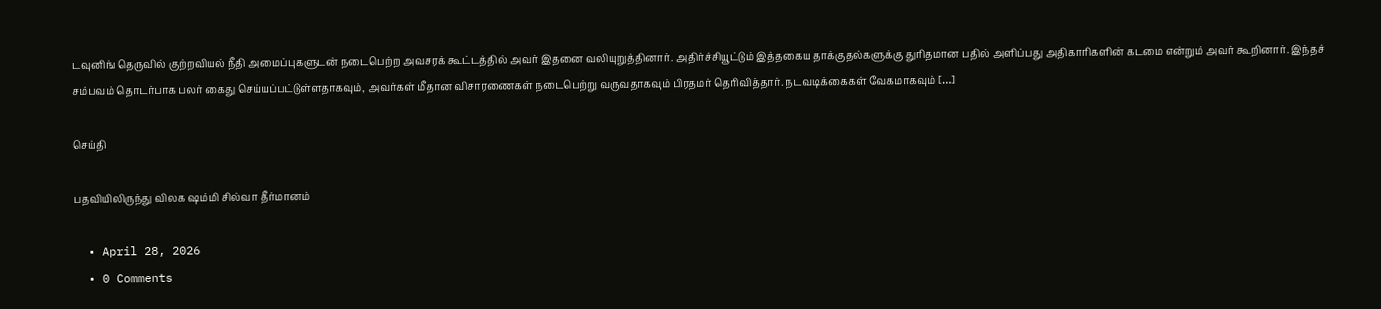டவுனிங் தெருவில் குற்றவியல் நீதி அமைப்புகளுடன் நடைபெற்ற அவசரக் கூட்டத்தில் அவர் இதனை வலியுறுத்தினார். அதிர்ச்சியூட்டும் இத்தகைய தாக்குதல்களுக்கு துரிதமான பதில் அளிப்பது அதிகாரிகளின் கடமை என்றும் அவர் கூறினார். இந்தச் சம்பவம் தொடர்பாக பலர் கைது செய்யப்பட்டுள்ளதாகவும், அவர்கள் மீதான விசாரணைகள் நடைபெற்று வருவதாகவும் பிரதமர் தெரிவித்தார். நடவடிக்கைகள் வேகமாகவும் […]

செய்தி

பதவியிலிருந்து விலக ஷம்மி சில்வா தீர்மானம்

  • April 28, 2026
  • 0 Comments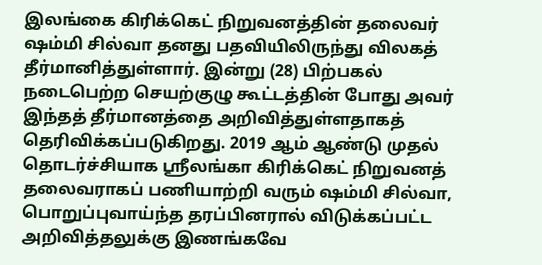இலங்கை கிரிக்கெட் நிறுவனத்தின் தலைவர் ஷம்மி சில்வா தனது பதவியிலிருந்து விலகத் தீர்மானித்துள்ளார். இன்று (28) பிற்பகல் நடைபெற்ற செயற்குழு கூட்டத்தின் போது அவர் இந்தத் தீர்மானத்தை அறிவித்துள்ளதாகத் தெரிவிக்கப்படுகிறது. 2019 ஆம் ஆண்டு முதல் தொடர்ச்சியாக ஸ்ரீலங்கா கிரிக்கெட் நிறுவனத் தலைவராகப் பணியாற்றி வரும் ஷம்மி சில்வா, பொறுப்புவாய்ந்த தரப்பினரால் விடுக்கப்பட்ட அறிவித்தலுக்கு இணங்கவே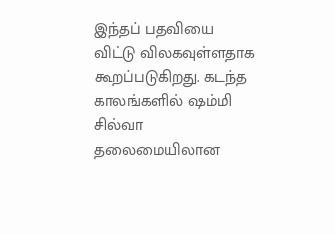இந்தப் பதவியை விட்டு விலகவுள்ளதாக கூறப்படுகிறது. கடந்த காலங்களில் ஷம்மி சில்வா தலைமையிலான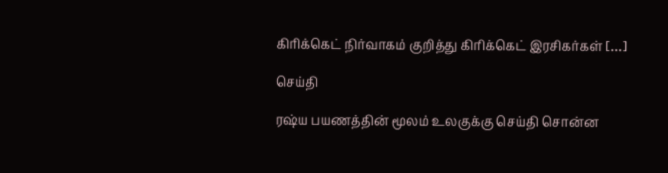கிரிக்கெட் நிர்வாகம் குறித்து கிரிக்கெட் இரசிகர்கள் […]

செய்தி

ரஷ்ய பயணத்தின் மூலம் உலகுக்கு செய்தி சொன்ன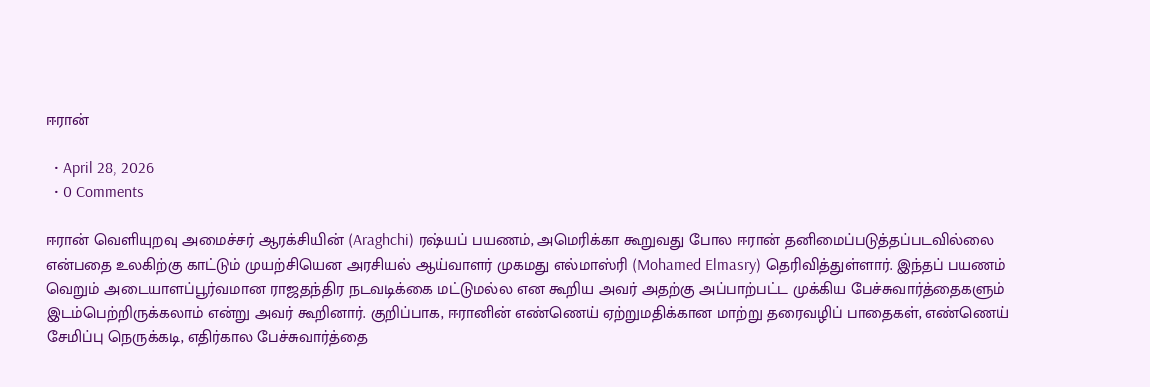ஈரான்

  • April 28, 2026
  • 0 Comments

ஈரான் வெளியுறவு அமைச்சர் ஆரக்சியின் (Araghchi) ரஷ்யப் பயணம், அமெரிக்கா கூறுவது போல ஈரான் தனிமைப்படுத்தப்படவில்லை என்பதை உலகிற்கு காட்டும் முயற்சியென அரசியல் ஆய்வாளர் முகமது எல்மாஸ்ரி (Mohamed Elmasry) தெரிவித்துள்ளார். இந்தப் பயணம் வெறும் அடையாளப்பூர்வமான ராஜதந்திர நடவடிக்கை மட்டுமல்ல என கூறிய அவர் அதற்கு அப்பாற்பட்ட முக்கிய பேச்சுவார்த்தைகளும் இடம்பெற்றிருக்கலாம் என்று அவர் கூறினார். குறிப்பாக, ஈரானின் எண்ணெய் ஏற்றுமதிக்கான மாற்று தரைவழிப் பாதைகள், எண்ணெய் சேமிப்பு நெருக்கடி, எதிர்கால பேச்சுவார்த்தை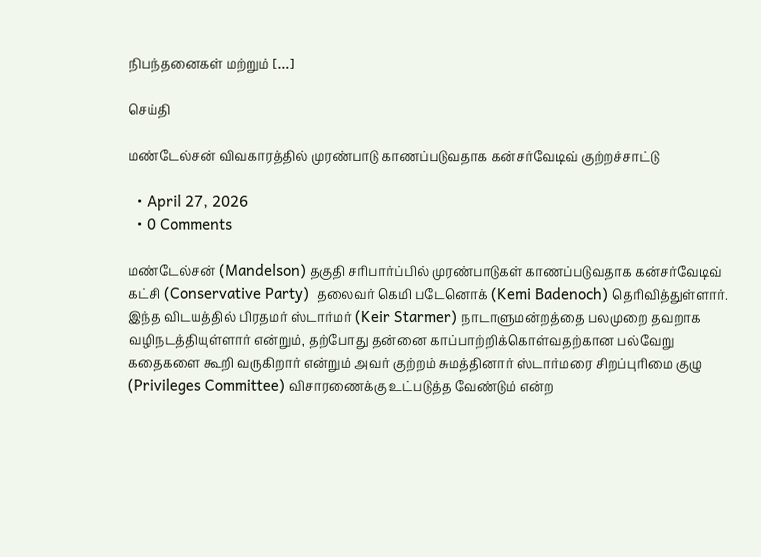நிபந்தனைகள் மற்றும் […]

செய்தி

மண்டேல்சன் விவகாரத்தில் முரண்பாடு காணப்படுவதாக கன்சர்வேடிவ் குற்றச்சாட்டு

  • April 27, 2026
  • 0 Comments

மண்டேல்சன் (Mandelson) தகுதி சரிபார்ப்பில் முரண்பாடுகள் காணப்படுவதாக கன்சர்வேடிவ் கட்சி (Conservative Party)  தலைவர் கெமி படேனொக் (Kemi Badenoch) தெரிவித்துள்ளார். இந்த விடயத்தில் பிரதமர் ஸ்டார்மர் (Keir Starmer) நாடாளுமன்றத்தை பலமுறை தவறாக வழிநடத்தியுள்ளார் என்றும், தற்போது தன்னை காப்பாற்றிக்கொள்வதற்கான பல்வேறு கதைகளை கூறி வருகிறார் என்றும் அவர் குற்றம் சுமத்தினார் ஸ்டார்மரை சிறப்புரிமை குழு (Privileges Committee) விசாரணைக்கு உட்படுத்த வேண்டும் என்ற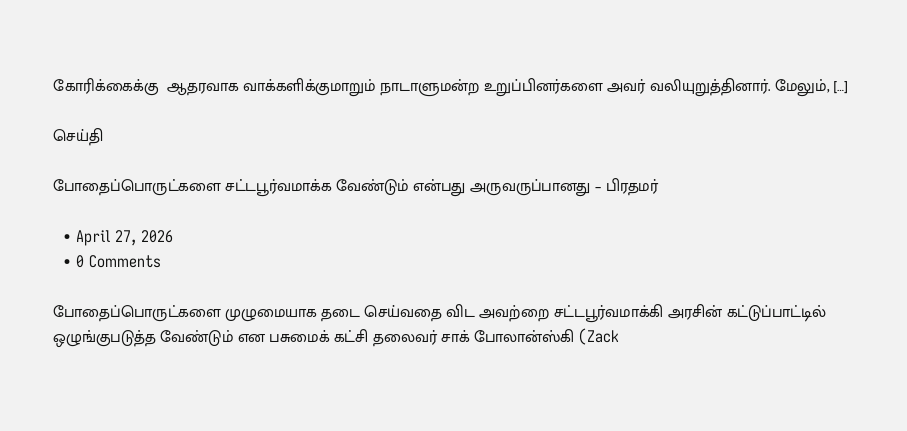கோரிக்கைக்கு  ஆதரவாக வாக்களிக்குமாறும் நாடாளுமன்ற உறுப்பினர்களை அவர் வலியுறுத்தினார். மேலும், […]

செய்தி

போதைப்பொருட்களை சட்டபூர்வமாக்க வேண்டும் என்பது அருவருப்பானது – பிரதமர்

  • April 27, 2026
  • 0 Comments

போதைப்பொருட்களை முழுமையாக தடை செய்வதை விட அவற்றை சட்டபூர்வமாக்கி அரசின் கட்டுப்பாட்டில் ஒழுங்குபடுத்த வேண்டும் என பசுமைக் கட்சி தலைவர் சாக் போலான்ஸ்கி (Zack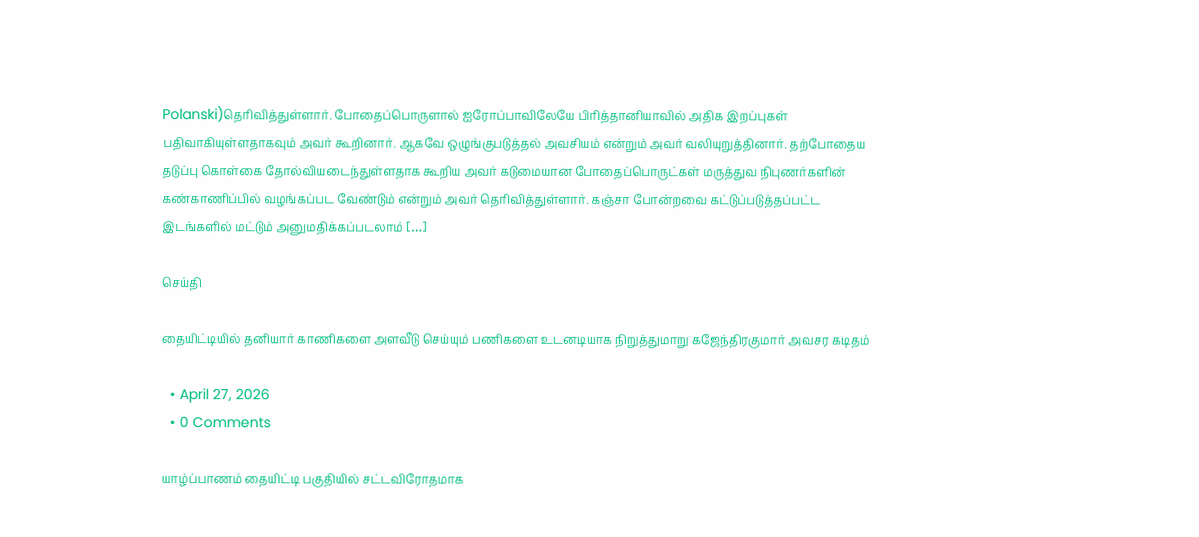Polanski)தெரிவித்துள்ளார். போதைப்பொருளால் ஐரோப்பாவிலேயே பிரித்தானியாவில் அதிக இறப்புகள் பதிவாகியுள்ளதாகவும் அவர் கூறினார். ஆகவே ஒழுங்குபடுத்தல் அவசியம் என்றும் அவர் வலியுறுத்தினார். தற்போதைய தடுப்பு கொள்கை தோல்வியடைந்துள்ளதாக கூறிய அவர் கடுமையான போதைப்பொருட்கள் மருத்துவ நிபுணர்களின் கண்காணிப்பில் வழங்கப்பட வேண்டும் என்றும் அவர் தெரிவித்துள்ளார். கஞ்சா போன்றவை கட்டுப்படுத்தப்பட்ட இடங்களில் மட்டும் அனுமதிக்கப்படலாம் […]

செய்தி

தையிட்டியில் தனியார் காணிகளை அளவீடு செய்யும் பணிகளை உடனடியாக நிறுத்துமாறு கஜேந்திரகுமார் அவசர கடிதம்

  • April 27, 2026
  • 0 Comments

யாழ்ப்பாணம் தையிட்டி பகுதியில் சட்டவிரோதமாக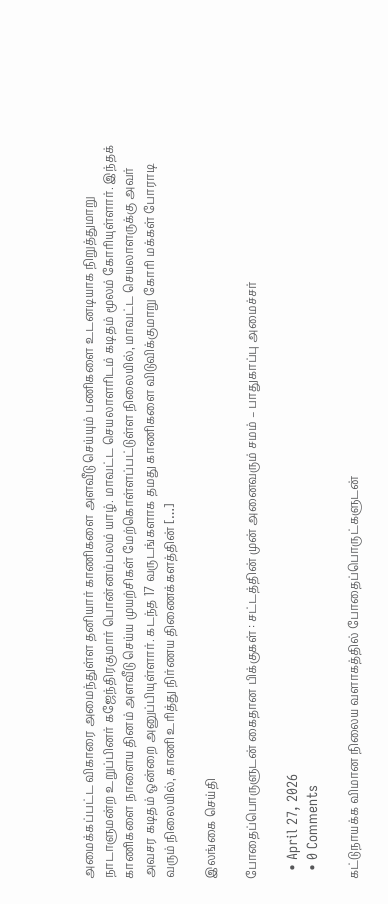அமைக்கப்பட்ட விகாரை அமைந்துள்ள தனியார் காணிகளை அளவீடு செய்யும் பணிகளை உடனடியாக நிறுத்துமாறு நாடாளுமன்ற உறுப்பினர் கஜேந்திரகுமார் பொன்னம்பலம் யாழ். மாவட்ட செயலாளரிடம் கடிதம் மூலம் கோரியுள்ளார். இந்தக் காணிகளை நாளைய தினம் அளவீடு செய்ய முயற்சிகள் மேற்கொள்ளப்பட்டுள்ள நிலையில், மாவட்ட செயலாளருக்கு அவர் அவசர கடிதம் ஒன்றை அனுப்பியுள்ளார். கடந்த 17 வருடங்களாக தமது காணிகளை விடுவிக்குமாறு கோரி மக்கள் போராடி வரும் நிலையில், காணி உரித்து நிர்ணய திணைக்களத்தின் […]

இலங்கை செய்தி

போதைப்பொருளுடன் கைதான பிக்குகள் : சட்டத்தின் முன் அனைவரும் சமம் – பாதுகாப்பு அமைச்சர்

  • April 27, 2026
  • 0 Comments

கட்டுநாயக்க விமான நிலைய வளாகத்தில் போதைப்பொருட்களுடன்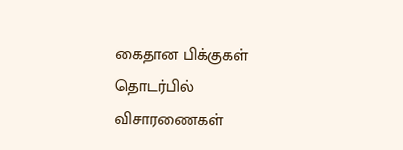கைதான பிக்குகள் தொடர்பில் விசாரணைகள்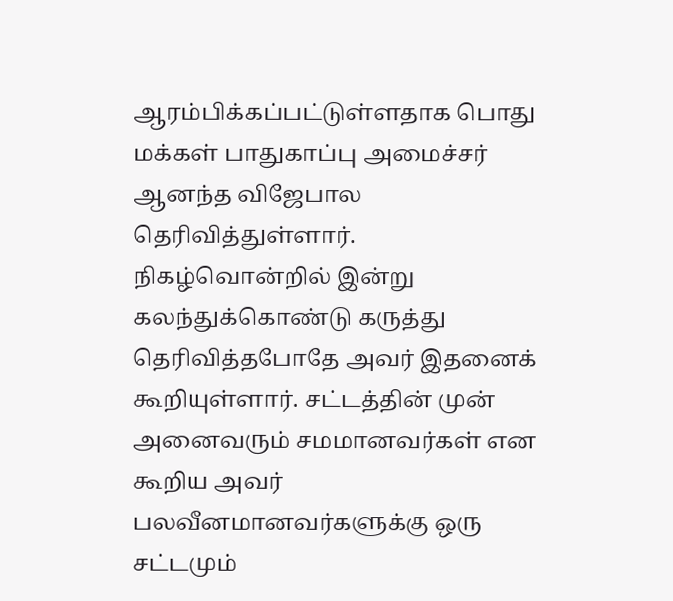ஆரம்பிக்கப்பட்டுள்ளதாக பொது மக்கள் பாதுகாப்பு அமைச்சர் ஆனந்த விஜேபால தெரிவித்துள்ளார். நிகழ்வொன்றில் இன்று கலந்துக்கொண்டு கருத்து தெரிவித்தபோதே அவர் இதனைக் கூறியுள்ளார். சட்டத்தின் முன் அனைவரும் சமமானவர்கள் என கூறிய அவர் பலவீனமானவர்களுக்கு ஒரு சட்டமும்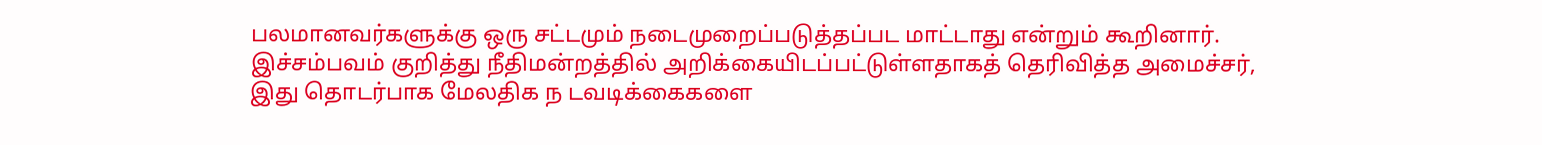பலமானவர்களுக்கு ஒரு சட்டமும் நடைமுறைப்படுத்தப்பட மாட்டாது என்றும் கூறினார். இச்சம்பவம் குறித்து நீதிமன்றத்தில் அறிக்கையிடப்பட்டுள்ளதாகத் தெரிவித்த அமைச்சர், இது தொடர்பாக மேலதிக ந டவடிக்கைகளை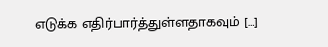எடுக்க எதிர்பார்த்துள்ளதாகவும் […]